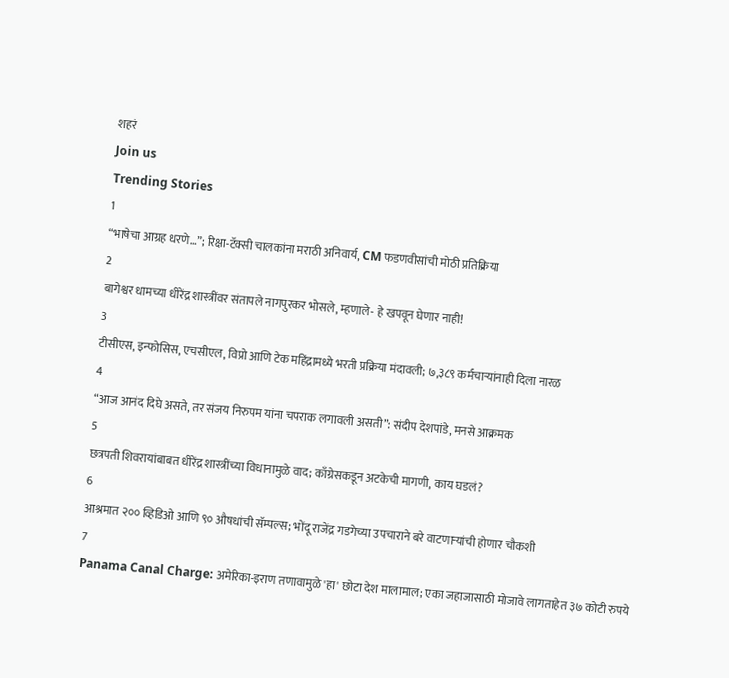शहरं
Join us
Trending Stories
1
“भाषेचा आग्रह धरणे…”; रिक्षा-टॅक्सी चालकांना मराठी अनिवार्य, CM फडणवीसांची मोठी प्रतिक्रिया
2
बागेश्वर धामच्या धीरेंद्र शास्त्रींवर संतापले नागपुरकर भोसले, म्हणाले- हे खपवून घेणार नाही!
3
टीसीएस, इन्‍फोसिस, एचसीएल, विप्रो आणि टेक महिंद्रामध्ये भरती प्रक्रिया मंदावली; ७,३८९ कर्मचाऱ्यांनाही दिला नारळ
4
“आज आनंद दिघे असते, तर संजय निरुपम यांना चपराक लगावली असती”: संदीप देशपांडे, मनसे आक्रमक
5
छत्रपती शिवरायांबाबत धीरेंद्र शास्त्रींच्या विधानामुळे वाद; काँग्रेसकडून अटकेची मागणी, काय घडलं?
6
आश्रमात २०० व्हिडिओ आणि ९० औषधांची सॅम्पल्स; भोंदू राजेंद्र गडगेच्या उपचाराने बरे वाटणाऱ्यांची होणार चौकशी
7
Panama Canal Charge: अमेरिका-इराण तणावामुळे 'हा' छोटा देश मालामाल; एका जहाजासाठी मोजावे लागताहेत ३७ कोटी रुपये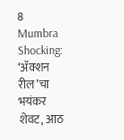8
Mumbra Shocking: ‘ॲक्शन रील’चा भयंकर शेवट, आठ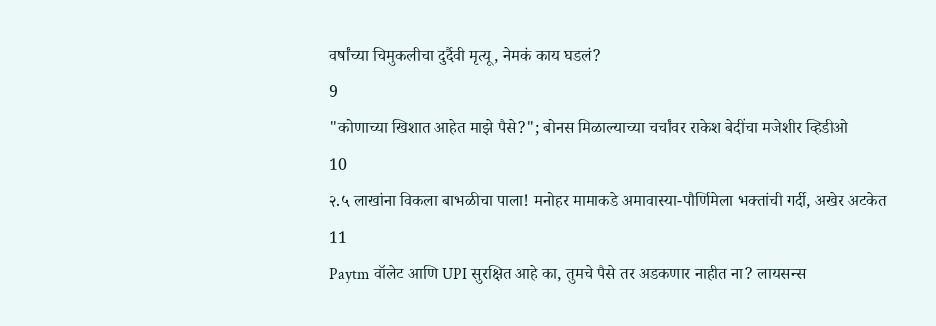वर्षांच्या चिमुकलीचा दुर्दैवी मृत्यू, नेमकं काय घडलं?
9
"कोणाच्या खिशात आहेत माझे पैसे?"; बोनस मिळाल्याच्या चर्चांवर राकेश बेदींचा मजेशीर व्हिडीओ
10
२.५ लाखांना विकला बाभळीचा पाला! मनोहर मामाकडे अमावास्या-पौर्णिमेला भक्तांची गर्दी, अखेर अटकेत
11
Paytm वॉलेट आणि UPI सुरक्षित आहे का, तुमचे पैसे तर अडकणार नाहीत ना? लायसन्स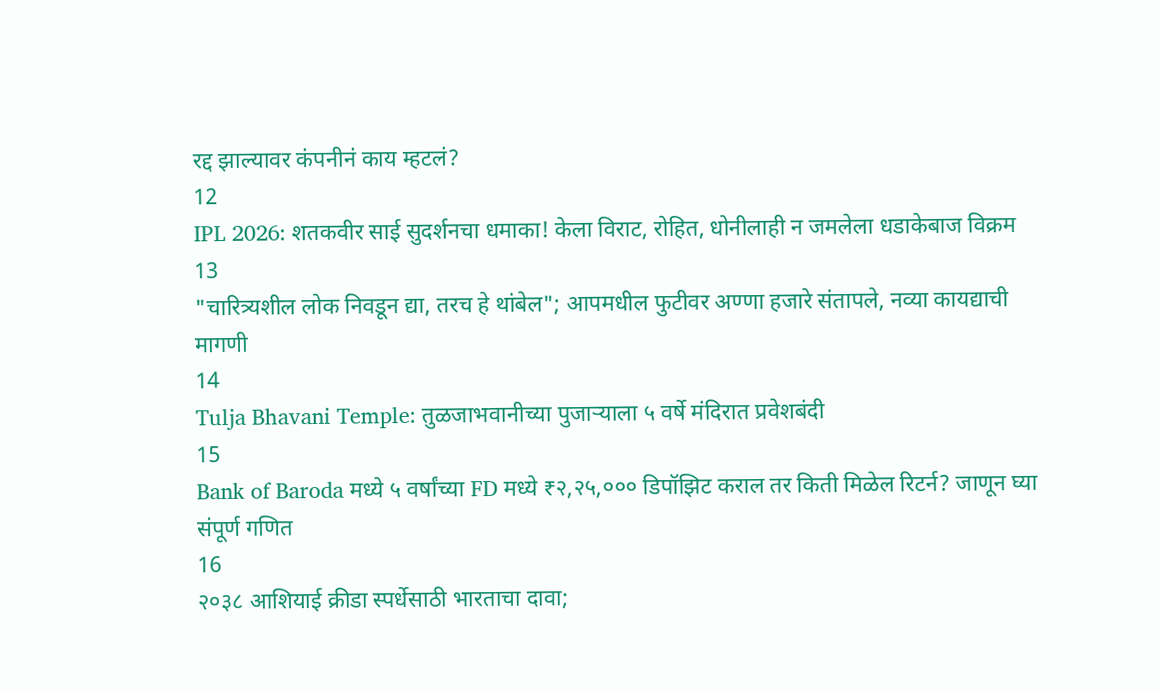रद्द झाल्यावर कंपनीनं काय म्हटलं?
12
IPL 2026: शतकवीर साई सुदर्शनचा धमाका! केला विराट, रोहित, धोनीलाही न जमलेला धडाकेबाज विक्रम
13
"चारित्र्यशील लोक निवडून द्या, तरच हे थांबेल"; आपमधील फुटीवर अण्णा हजारे संतापले, नव्या कायद्याची मागणी
14
Tulja Bhavani Temple: तुळजाभवानीच्या पुजाऱ्याला ५ वर्षे मंदिरात प्रवेशबंदी
15
Bank of Baroda मध्ये ५ वर्षांच्या FD मध्ये ₹२,२५,००० डिपॉझिट कराल तर किती मिळेल रिटर्न? जाणून घ्या संपूर्ण गणित
16
२०३८ आशियाई क्रीडा स्पर्धेसाठी भारताचा दावा;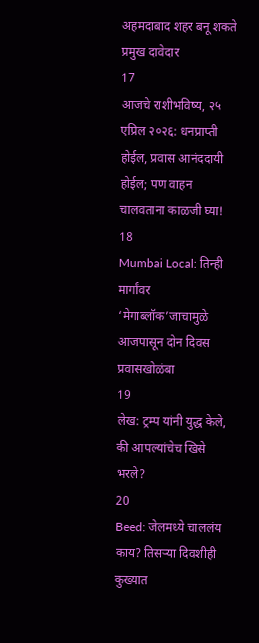अहमदाबाद शहर बनू शकते प्रमुख दावेदार
17
आजचे राशीभविष्य, २५ एप्रिल २०२६: धनप्राप्ती होईल, प्रवास आनंददायी होईल; पण वाहन चालवताना काळजी घ्या!
18
Mumbai Local: तिन्ही मार्गांवर ‘मेगाब्लॉक’जाचामुळे आजपासून दोन दिवस प्रवासखोळंबा
19
लेख: ट्रम्प यांनी युद्ध केले, की आपल्यांचेच खिसे भरले?
20
Beed: जेलमध्ये चाललंय काय? तिसऱ्या दिवशीही कुख्यात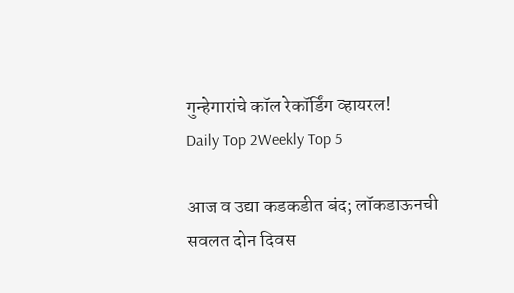गुन्हेगारांचे कॉल रेकॉर्डिंग व्हायरल!
Daily Top 2Weekly Top 5

आज व उद्या कडकडीत बंद; लॉकडाऊनची सवलत दोन दिवस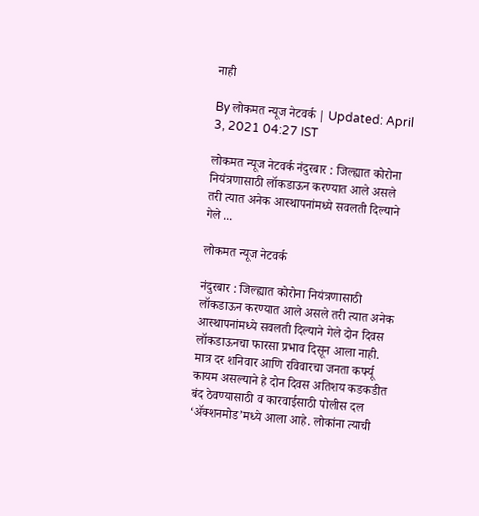नाही

By लोकमत न्यूज नेटवर्क | Updated: April 3, 2021 04:27 IST

लोकमत न्यूज नेटवर्क नंदुरबार : जिल्ह्यात कोरोना नियंत्रणासाठी लॉकडाऊन करण्यात आले असले तरी त्यात अनेक आस्थापनांमध्ये सवलती दिल्याने गेले ...

लोकमत न्यूज नेटवर्क

नंदुरबार : जिल्ह्यात कोरोना नियंत्रणासाठी लॉकडाऊन करण्यात आले असले तरी त्यात अनेक आस्थापनांमध्ये सवलती दिल्याने गेले दोन दिवस लॉकडाऊनचा फारसा प्रभाव दिसून आला नाही. मात्र दर शनिवार आणि रविवारचा जनता कर्फ्यू कायम असल्याने हे दोन दिवस अतिशय कडकडीत बंद ठेवण्यासाठी व कारवाईसाठी पोलीस दल ‘ॲक्शनमोड’मध्ये आला आहे. लोकांना त्याची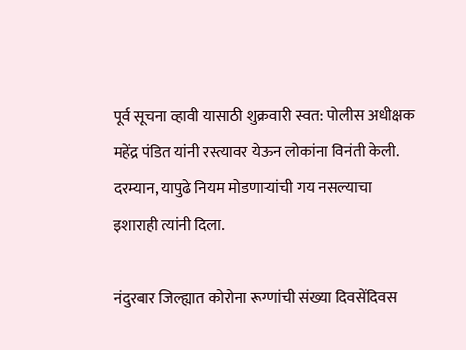पूर्व सूचना व्हावी यासाठी शुक्रवारी स्वत: पोलीस अधीक्षक महेंद्र पंडित यांनी रस्त्यावर येऊन लोकांना विनंती केली. दरम्यान, यापुढे नियम मोडणाऱ्यांची गय नसल्याचा इशाराही त्यांनी दिला.

नंदुरबार जिल्ह्यात कोरोना रूग्णांची संख्या दिवसेंदिवस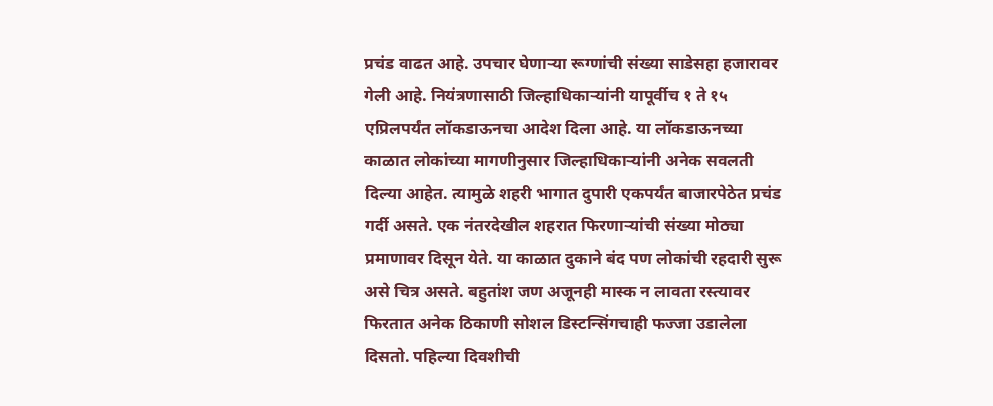प्रचंड वाढत आहे. उपचार घेणाऱ्या रूग्णांची संख्या साडेसहा हजारावर गेली आहे. नियंत्रणासाठी जिल्हाधिकाऱ्यांनी यापूर्वीच १ ते १५ एप्रिलपर्यंत लॉकडाऊनचा आदेश दिला आहे. या लॉकडाऊनच्या काळात लोकांच्या मागणीनुसार जिल्हाधिकाऱ्यांनी अनेक सवलती दिल्या आहेत. त्यामुळे शहरी भागात दुपारी एकपर्यंत बाजारपेठेत प्रचंड गर्दी असते. एक नंतरदेखील शहरात फिरणाऱ्यांची संख्या मोठ्या प्रमाणावर दिसून येते. या काळात दुकाने बंद पण लोकांची रहदारी सुरू असे चित्र असते. बहुतांश जण अजूनही मास्क न लावता रस्त्यावर फिरतात अनेक ठिकाणी सोशल डिस्टन्सिंगचाही फज्जा उडालेला दिसतो. पहिल्या दिवशीची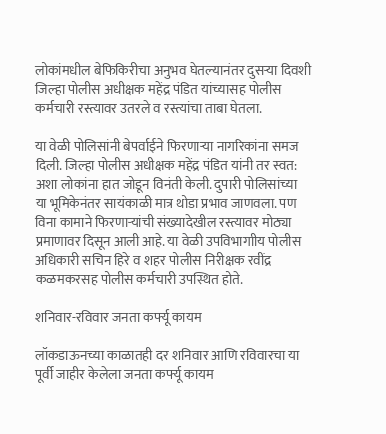लोकांमधील बेफिकिरीचा अनुभव घेतल्यानंतर दुसऱ्या दिवशी जिल्हा पोलीस अधीक्षक महेंद्र पंडित यांच्यासह पोलीस कर्मचारी रस्त्यावर उतरले व रस्त्यांचा ताबा घेतला.

या वेळी पोलिसांनी बेपर्वाईने फिरणाऱ्या नागरिकांना समज दिली. जिल्हा पोलीस अधीक्षक महेंद्र पंडित यांनी तर स्वत: अशा लोकांना हात जोडून विनंती केली. दुपारी पोलिसांच्या या भूमिकेनंतर सायंकाळी मात्र थोडा प्रभाव जाणवला. पण विना कामाने फिरणाऱ्यांची संख्यादेखील रस्त्यावर मोठ्या प्रमाणावर दिसून आली आहे. या वेळी उपविभागाीय पोलीस अधिकारी सचिन हिरे व शहर पोलीस निरीक्षक रवींद्र कळमकरसह पोलीस कर्मचारी उपस्थित होते.

शनिवार-रविवार जनता कर्फ्यू कायम

लॉकडाऊनच्या काळातही दर शनिवार आणि रविवारचा या पूर्वी जाहीर केलेला जनता कर्फ्यू कायम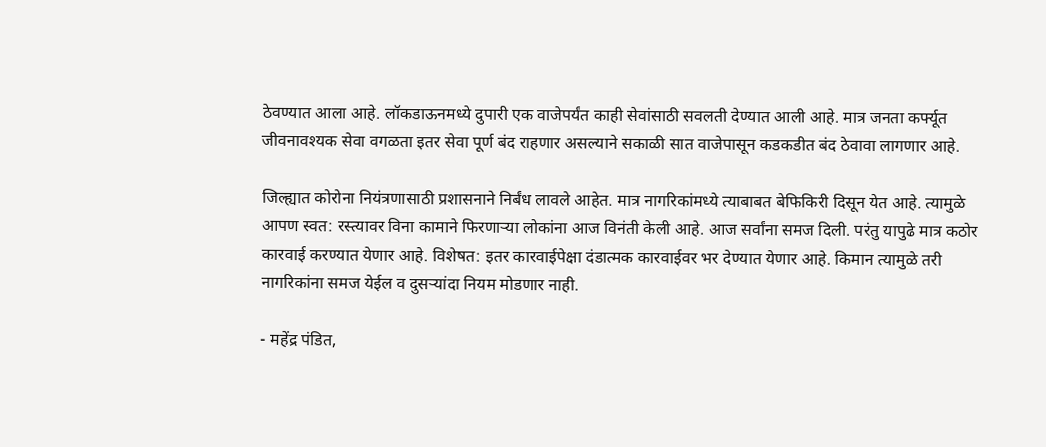ठेवण्यात आला आहे. लॉकडाऊनमध्ये दुपारी एक वाजेपर्यंत काही सेवांसाठी सवलती देण्यात आली आहे. मात्र जनता कर्फ्यूत जीवनावश्यक सेवा वगळता इतर सेवा पूर्ण बंद राहणार असल्याने सकाळी सात वाजेपासून कडकडीत बंद ठेवावा लागणार आहे.

जिल्ह्यात कोरोना नियंत्रणासाठी प्रशासनाने निर्बंध लावले आहेत. मात्र नागरिकांमध्ये त्याबाबत बेफिकिरी दिसून येत आहे. त्यामुळे आपण स्वत: रस्त्यावर विना कामाने फिरणाऱ्या लोकांना आज विनंती केली आहे. आज सर्वांना समज दिली. परंतु यापुढे मात्र कठोर कारवाई करण्यात येणार आहे. विशेषत: इतर कारवाईपेक्षा दंडात्मक कारवाईवर भर देण्यात येणार आहे. किमान त्यामुळे तरी नागरिकांना समज येईल व दुसऱ्यांदा नियम मोडणार नाही.

- महेंद्र पंडित,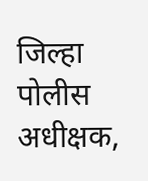जिल्हा पोलीस अधीक्षक,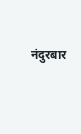नंदुरबार